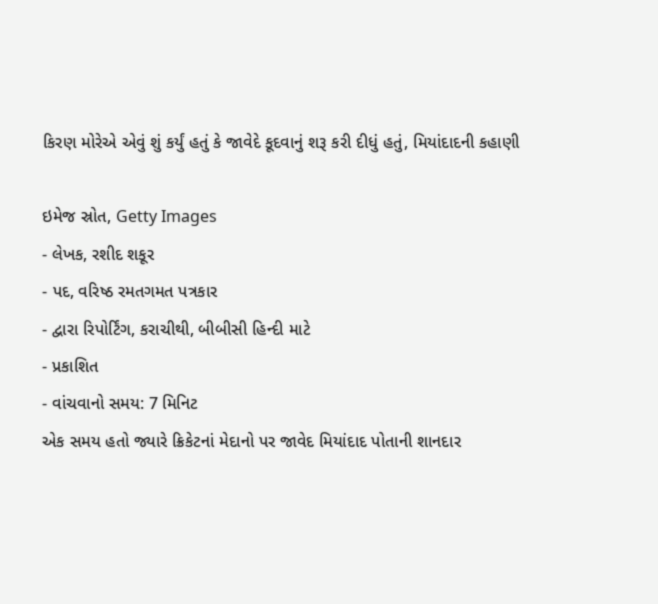કિરણ મોરેએ એવું શું કર્યું હતું કે જાવેદે કૂદવાનું શરૂ કરી દીધું હતું, મિયાંદાદની કહાણી

ઇમેજ સ્રોત, Getty Images
- લેખક, રશીદ શકૂર
- પદ, વરિષ્ઠ રમતગમત પત્રકાર
- દ્વારા રિપોર્ટિંગ, કરાચીથી, બીબીસી હિન્દી માટે
- પ્રકાશિત
- વાંચવાનો સમય: 7 મિનિટ
એક સમય હતો જ્યારે ક્રિકેટનાં મેદાનો પર જાવેદ મિયાંદાદ પોતાની શાનદાર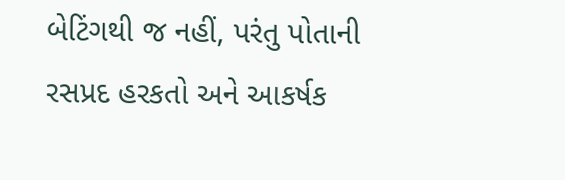બેટિંગથી જ નહીં, પરંતુ પોતાની રસપ્રદ હરકતો અને આકર્ષક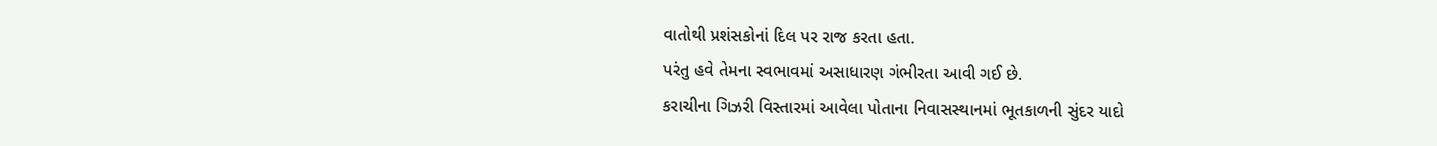વાતોથી પ્રશંસકોનાં દિલ પર રાજ કરતા હતા.
પરંતુ હવે તેમના સ્વભાવમાં અસાધારણ ગંભીરતા આવી ગઈ છે.
કરાચીના ગિઝરી વિસ્તારમાં આવેલા પોતાના નિવાસસ્થાનમાં ભૂતકાળની સુંદર યાદો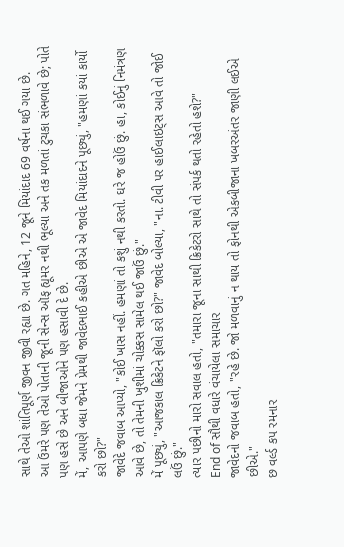સાથે તેઓ શાંતિપૂર્ણ જીવન જીવી રહ્યા છે. ગત મહિને, 12 જૂને મિયાંદાદ 69 વર્ષના થઈ ગયા છે.
આ ઉંમરે પણ તેઓ પોતાની જૂની સેન્સ ઑફ હ્યૂમર નથી ભૂલ્યા અને તક મળતાં ટુચકા સંભળાવે છે; પોતે પણ હસે છે અને બીજાઓને પણ હસાવી દે છે.
મેં, આપણે બધા જેમને પ્રેમથી જાવેદભાઈ કહીએ છીએ એ જાવેદ મિયાંદાદને પૂછ્યું, "હમણાં કયાં કાર્યો કરો છો?"
જાવેદે જવાબ આપ્યો, "કોઈ ખાસ નહીં. હમણાં તો કશું નથી કરતો. ઘરે જ હોઉં છું. હા, કોઈનું નિમંત્રણ આવે છે, તો તેમની ખુશીમાં ચોક્કસ સામેલ થઈ જાઉં છું."
મેં પૂછ્યું, "આજકાલ ક્રિકેટને ફૉલો કરો છો?" જાવેદ બોલ્યા, "ના. ટીવી પર હાઈલાઇટ્સ આવે તો જોઈ લઉં છું."
ત્યાર પછીનો મારો સવાલ હતો, "તમારા જૂના સાથી ક્રિકેટરો સાથે તો સંપર્ક થતો રહેતો હશે?"
End of સૌથી વધારે વંચાયેલા સમાચાર
જાવેદનો જવાબ હતો, "રહે છે. જો મળવાનું ન થાય તો ફોનથી એકબીજાના ખબરઅંતર જાણી લઈએ છીએ."
છ વર્લ્ડ કપ રમનાર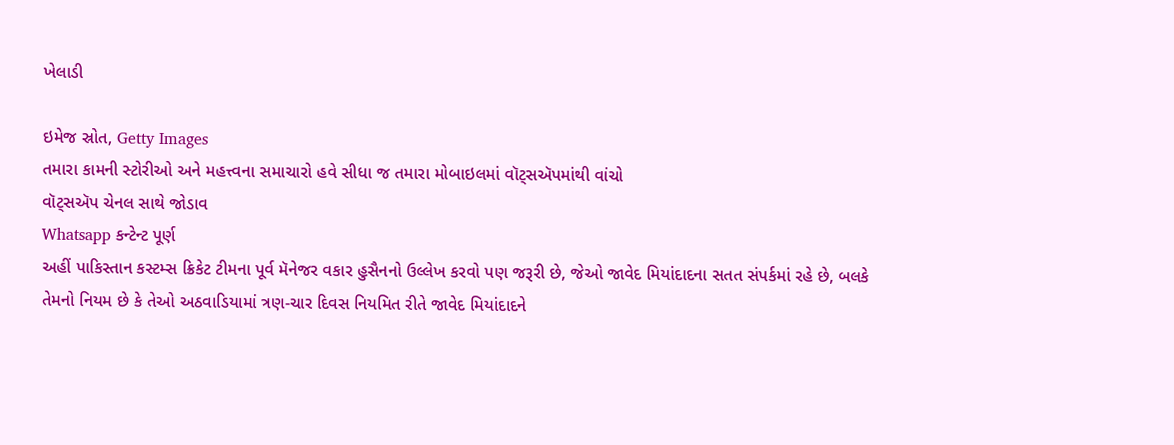ખેલાડી

ઇમેજ સ્રોત, Getty Images
તમારા કામની સ્ટોરીઓ અને મહત્ત્વના સમાચારો હવે સીધા જ તમારા મોબાઇલમાં વૉટ્સઍપમાંથી વાંચો
વૉટ્સઍપ ચેનલ સાથે જોડાવ
Whatsapp કન્ટેન્ટ પૂર્ણ
અહીં પાકિસ્તાન કસ્ટમ્સ ક્રિકેટ ટીમના પૂર્વ મૅનેજર વકાર હુસૈનનો ઉલ્લેખ કરવો પણ જરૂરી છે, જેઓ જાવેદ મિયાંદાદના સતત સંપર્કમાં રહે છે, બલકે તેમનો નિયમ છે કે તેઓ અઠવાડિયામાં ત્રણ-ચાર દિવસ નિયમિત રીતે જાવેદ મિયાંદાદને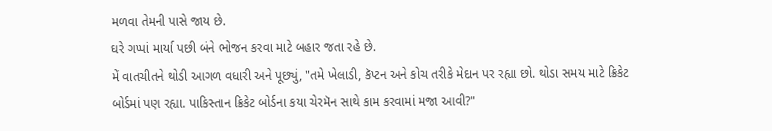મળવા તેમની પાસે જાય છે.
ઘરે ગપ્પાં માર્યા પછી બંને ભોજન કરવા માટે બહાર જતા રહે છે.
મેં વાતચીતને થોડી આગળ વધારી અને પૂછ્યું, "તમે ખેલાડી, કૅપ્ટન અને કોચ તરીકે મેદાન પર રહ્યા છો. થોડા સમય માટે ક્રિકેટ બોર્ડમાં પણ રહ્યા. પાકિસ્તાન ક્રિકેટ બોર્ડના કયા ચેરમૅન સાથે કામ કરવામાં મજા આવી?"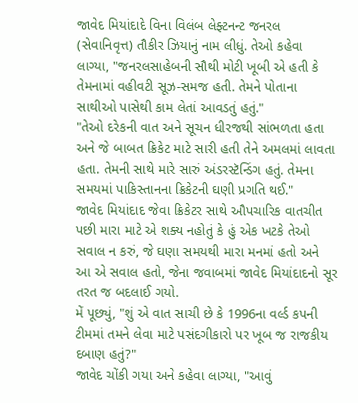જાવેદ મિયાંદાદે વિના વિલંબ લેફ્ટનન્ટ જનરલ (સેવાનિવૃત્ત) તૌકીર ઝિયાનું નામ લીધું. તેઓ કહેવા લાગ્યા, "જનરલસાહેબની સૌથી મોટી ખૂબી એ હતી કે તેમનામાં વહીવટી સૂઝ-સમજ હતી. તેમને પોતાના સાથીઓ પાસેથી કામ લેતાં આવડતું હતું."
"તેઓ દરેકની વાત અને સૂચન ધીરજથી સાંભળતા હતા અને જે બાબત ક્રિકેટ માટે સારી હતી તેને અમલમાં લાવતા હતા. તેમની સાથે મારે સારું અંડરસ્ટૅન્ડિંગ હતું. તેમના સમયમાં પાકિસ્તાનના ક્રિકેટની ઘણી પ્રગતિ થઈ."
જાવેદ મિયાંદાદ જેવા ક્રિકેટર સાથે ઔપચારિક વાતચીત પછી મારા માટે એ શક્ય નહોતું કે હું એક ખટકે તેઓ સવાલ ન કરું, જે ઘણા સમયથી મારા મનમાં હતો અને આ એ સવાલ હતો, જેના જવાબમાં જાવેદ મિયાંદાદનો સૂર તરત જ બદલાઈ ગયો.
મેં પૂછ્યું, "શું એ વાત સાચી છે કે 1996ના વર્લ્ડ કપની ટીમમાં તમને લેવા માટે પસંદગીકારો પર ખૂબ જ રાજકીય દબાણ હતું?"
જાવેદ ચોંકી ગયા અને કહેવા લાગ્યા, "આવું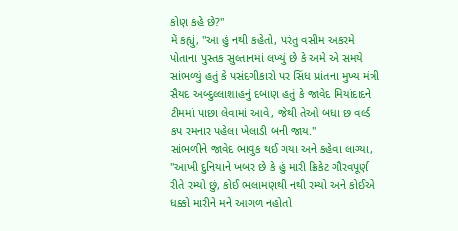કોણ કહે છે?"
મેં કહ્યું, "આ હું નથી કહેતો, પરંતુ વસીમ અકરમે પોતાના પુસ્તક સુલ્તાનમાં લખ્યું છે કે અમે એ સમયે સાંભળ્યું હતું કે પસંદગીકારો પર સિંધ પ્રાંતના મુખ્ય મંત્રી સૈયદ અબ્દુલ્લાશાહનું દબાણ હતું કે જાવેદ મિયાંદાદને ટીમમાં પાછા લેવામાં આવે, જેથી તેઓ બધા છ વર્લ્ડ કપ રમનાર પહેલા ખેલાડી બની જાય."
સાંભળીને જાવેદ ભાવુક થઈ ગયા અને કહેવા લાગ્યા, "આખી દુનિયાને ખબર છે કે હું મારી ક્રિકેટ ગૌરવપૂર્ણ રીતે રમ્યો છું, કોઈ ભલામણથી નથી રમ્યો અને કોઈએ ધક્કો મારીને મને આગળ નહોતો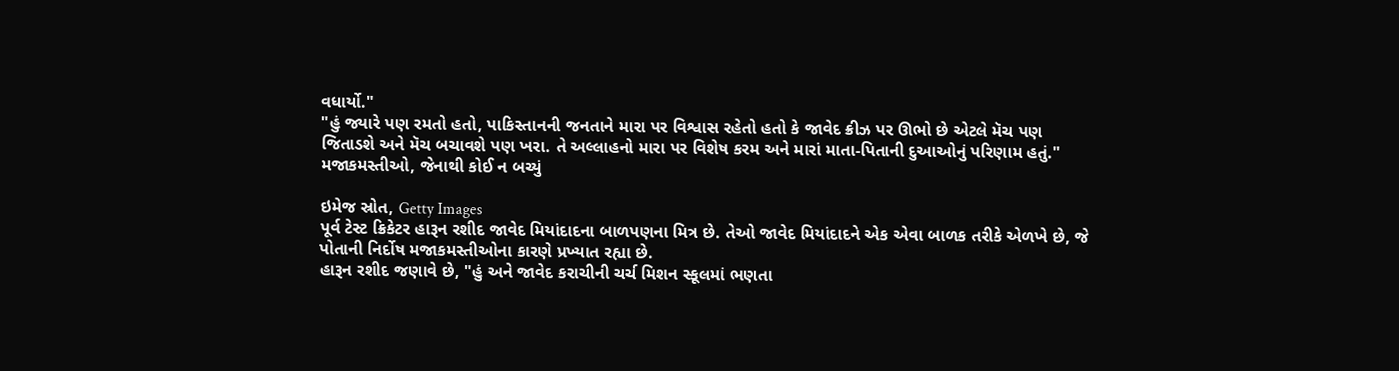વધાર્યો."
"હું જ્યારે પણ રમતો હતો, પાકિસ્તાનની જનતાને મારા પર વિશ્વાસ રહેતો હતો કે જાવેદ ક્રીઝ પર ઊભો છે એટલે મૅચ પણ જિતાડશે અને મૅચ બચાવશે પણ ખરા. તે અલ્લાહનો મારા પર વિશેષ કરમ અને મારાં માતા-પિતાની દુઆઓનું પરિણામ હતું."
મજાકમસ્તીઓ, જેનાથી કોઈ ન બચ્યું

ઇમેજ સ્રોત, Getty Images
પૂર્વ ટેસ્ટ ક્રિકેટર હારૂન રશીદ જાવેદ મિયાંદાદના બાળપણના મિત્ર છે. તેઓ જાવેદ મિયાંદાદને એક એવા બાળક તરીકે એળખે છે, જે પોતાની નિર્દોષ મજાકમસ્તીઓના કારણે પ્રખ્યાત રહ્યા છે.
હારૂન રશીદ જણાવે છે, "હું અને જાવેદ કરાચીની ચર્ચ મિશન સ્કૂલમાં ભણતા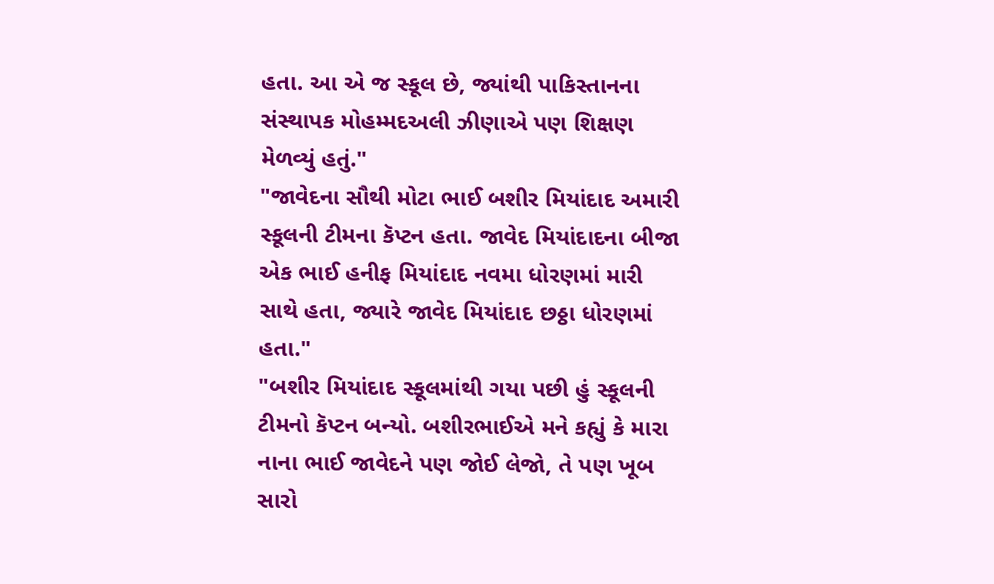હતા. આ એ જ સ્કૂલ છે, જ્યાંથી પાકિસ્તાનના સંસ્થાપક મોહમ્મદઅલી ઝીણાએ પણ શિક્ષણ મેળવ્યું હતું."
"જાવેદના સૌથી મોટા ભાઈ બશીર મિયાંદાદ અમારી સ્કૂલની ટીમના કૅપ્ટન હતા. જાવેદ મિયાંદાદના બીજા એક ભાઈ હનીફ મિયાંદાદ નવમા ધોરણમાં મારી સાથે હતા, જ્યારે જાવેદ મિયાંદાદ છઠ્ઠા ધોરણમાં હતા."
"બશીર મિયાંદાદ સ્કૂલમાંથી ગયા પછી હું સ્કૂલની ટીમનો કૅપ્ટન બન્યો. બશીરભાઈએ મને કહ્યું કે મારા નાના ભાઈ જાવેદને પણ જોઈ લેજો, તે પણ ખૂબ સારો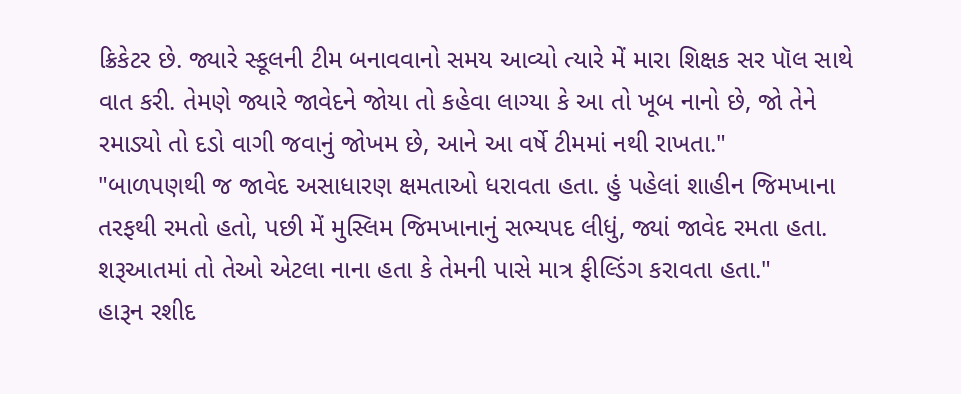ક્રિકેટર છે. જ્યારે સ્કૂલની ટીમ બનાવવાનો સમય આવ્યો ત્યારે મેં મારા શિક્ષક સર પૉલ સાથે વાત કરી. તેમણે જ્યારે જાવેદને જોયા તો કહેવા લાગ્યા કે આ તો ખૂબ નાનો છે, જો તેને રમાડ્યો તો દડો વાગી જવાનું જોખમ છે, આને આ વર્ષે ટીમમાં નથી રાખતા."
"બાળપણથી જ જાવેદ અસાધારણ ક્ષમતાઓ ધરાવતા હતા. હું પહેલાં શાહીન જિમખાના તરફથી રમતો હતો, પછી મેં મુસ્લિમ જિમખાનાનું સભ્યપદ લીધું, જ્યાં જાવેદ રમતા હતા. શરૂઆતમાં તો તેઓ એટલા નાના હતા કે તેમની પાસે માત્ર ફીલ્ડિંગ કરાવતા હતા."
હારૂન રશીદ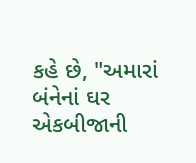કહે છે, "અમારાં બંનેનાં ઘર એકબીજાની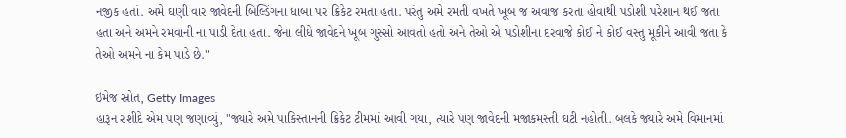નજીક હતાં. અમે ઘણી વાર જાવેદની બિલ્ડિંગના ધાબા પર ક્રિકેટ રમતા હતા. પરંતુ અમે રમતી વખતે ખૂબ જ અવાજ કરતા હોવાથી પડોશી પરેશાન થઈ જતા હતા અને અમને રમવાની ના પાડી દેતા હતા. જેના લીધે જાવેદને ખૂબ ગુસ્સો આવતો હતો અને તેઓ એ પડોશીના દરવાજે કોઈ ને કોઈ વસ્તુ મૂકીને આવી જતા કે તેઓ અમને ના કેમ પાડે છે."

ઇમેજ સ્રોત, Getty Images
હારૂન રશીદે એમ પણ જણાવ્યું, "જ્યારે અમે પાકિસ્તાનની ક્રિકેટ ટીમમાં આવી ગયા, ત્યારે પણ જાવેદની મજાકમસ્તી ઘટી નહોતી. બલકે જ્યારે અમે વિમાનમાં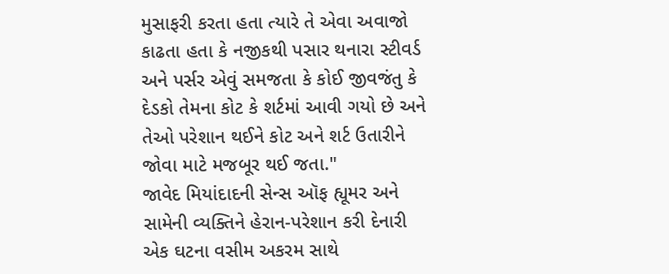મુસાફરી કરતા હતા ત્યારે તે એવા અવાજો કાઢતા હતા કે નજીકથી પસાર થનારા સ્ટીવર્ડ અને પર્સર એવું સમજતા કે કોઈ જીવજંતુ કે દેડકો તેમના કોટ કે શર્ટમાં આવી ગયો છે અને તેઓ પરેશાન થઈને કોટ અને શર્ટ ઉતારીને જોવા માટે મજબૂર થઈ જતા."
જાવેદ મિયાંદાદની સેન્સ ઑફ હ્યૂમર અને સામેની વ્યક્તિને હેરાન-પરેશાન કરી દેનારી એક ઘટના વસીમ અકરમ સાથે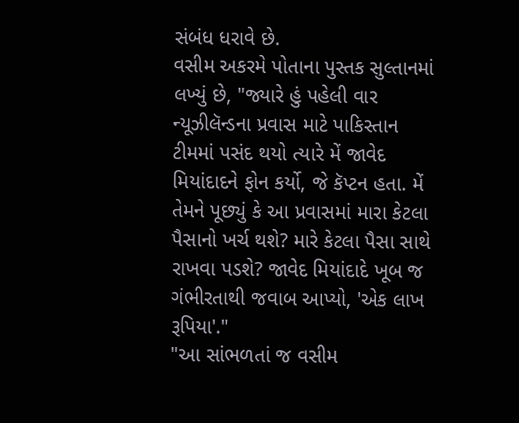સંબંધ ધરાવે છે.
વસીમ અકરમે પોતાના પુસ્તક સુલ્તાનમાં લખ્યું છે, "જ્યારે હું પહેલી વાર ન્યૂઝીલૅન્ડના પ્રવાસ માટે પાકિસ્તાન ટીમમાં પસંદ થયો ત્યારે મેં જાવેદ મિયાંદાદને ફોન કર્યો, જે કૅપ્ટન હતા. મેં તેમને પૂછ્યું કે આ પ્રવાસમાં મારા કેટલા પૈસાનો ખર્ચ થશે? મારે કેટલા પૈસા સાથે રાખવા પડશે? જાવેદ મિયાંદાદે ખૂબ જ ગંભીરતાથી જવાબ આપ્યો, 'એક લાખ રૂપિયા'."
"આ સાંભળતાં જ વસીમ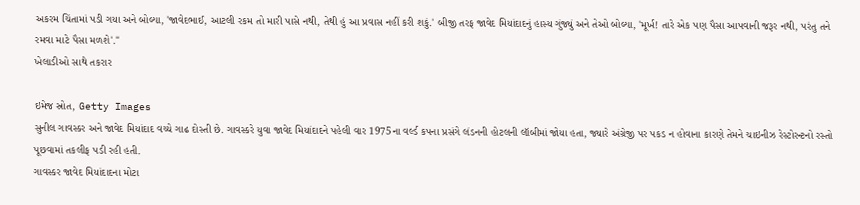અકરમ ચિંતામાં પડી ગયા અને બોલ્યા, 'જાવેદભાઈ, આટલી રકમ તો મારી પાસે નથી, તેથી હું આ પ્રવાસ નહીં કરી શકું.' બીજી તરફ જાવેદ મિયાંદાદનું હાસ્ય ગુંજ્યું અને તેઓ બોલ્યા, 'મૂર્ખ! તારે એક પણ પૈસા આપવાની જરૂર નથી, પરંતુ તને રમવા માટે પૈસા મળશે'."
ખેલાડીઓ સાથે તકરાર

ઇમેજ સ્રોત, Getty Images
સુનીલ ગાવસ્કર અને જાવેદ મિયાંદાદ વચ્ચે ગાઢ દોસ્તી છે. ગાવસ્કરે યુવા જાવેદ મિયાંદાદને પહેલી વાર 1975ના વર્લ્ડ કપના પ્રસંગે લંડનની હોટલની લૉબીમાં જોયા હતા, જ્યારે અંગ્રેજી પર પકડ ન હોવાના કારણે તેમને ચાઇનીઝ રેસ્ટોરન્ટનો રસ્તો પૂછવામાં તકલીફ પડી રહી હતી.
ગાવસ્કર જાવેદ મિયાંદાદના મોટા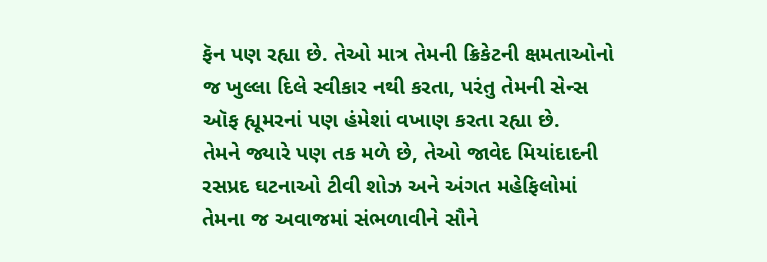ફૅન પણ રહ્યા છે. તેઓ માત્ર તેમની ક્રિકેટની ક્ષમતાઓનો જ ખુલ્લા દિલે સ્વીકાર નથી કરતા, પરંતુ તેમની સેન્સ ઑફ હ્યૂમરનાં પણ હંમેશાં વખાણ કરતા રહ્યા છે.
તેમને જ્યારે પણ તક મળે છે, તેઓ જાવેદ મિયાંદાદની રસપ્રદ ઘટનાઓ ટીવી શોઝ અને અંગત મહેફિલોમાં તેમના જ અવાજમાં સંભળાવીને સૌને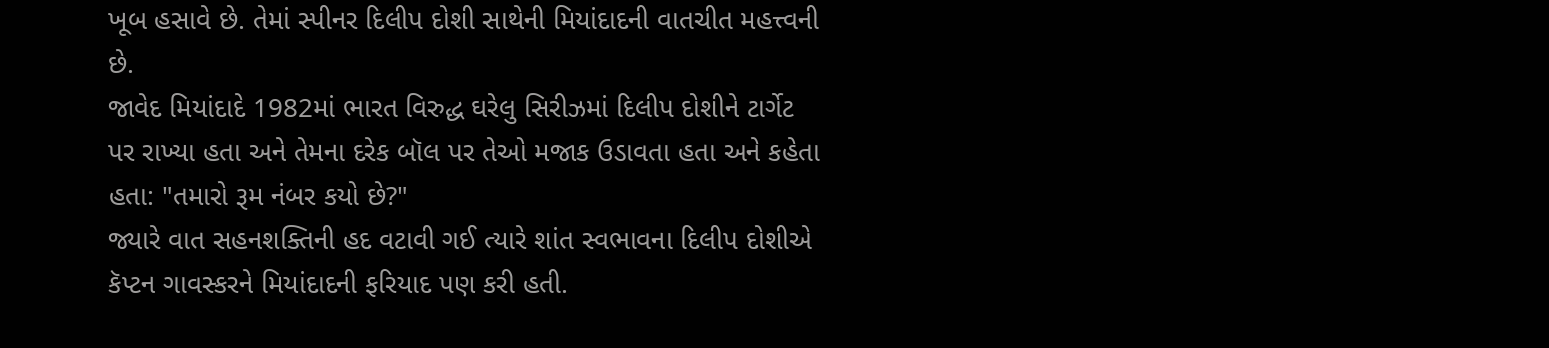ખૂબ હસાવે છે. તેમાં સ્પીનર દિલીપ દોશી સાથેની મિયાંદાદની વાતચીત મહત્ત્વની છે.
જાવેદ મિયાંદાદે 1982માં ભારત વિરુદ્ધ ઘરેલુ સિરીઝમાં દિલીપ દોશીને ટાર્ગેટ પર રાખ્યા હતા અને તેમના દરેક બૉલ પર તેઓ મજાક ઉડાવતા હતા અને કહેતા હતા: "તમારો રૂમ નંબર કયો છે?"
જ્યારે વાત સહનશક્તિની હદ વટાવી ગઈ ત્યારે શાંત સ્વભાવના દિલીપ દોશીએ કૅપ્ટન ગાવસ્કરને મિયાંદાદની ફરિયાદ પણ કરી હતી.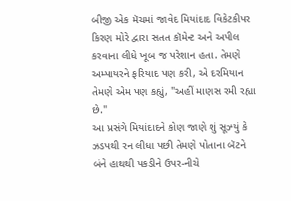બીજી એક મૅચમાં જાવેદ મિયાંદાદ વિકેટકીપર કિરણ મોરે દ્વારા સતત કૉમેન્ટ અને અપીલ કરવાના લીધે ખૂબ જ પરેશાન હતા. તેમણે અમ્પાયરને ફરિયાદ પણ કરી, એ દરમિયાન તેમણે એમ પણ કહ્યું, "અહીં માણસ રમી રહ્યા છે."
આ પ્રસંગે મિયાંદાદને કોણ જાણે શું સૂઝ્યું કે ઝડપથી રન લીધા પછી તેમણે પોતાના બૅટને બંને હાથથી પકડીને ઉપર-નીચે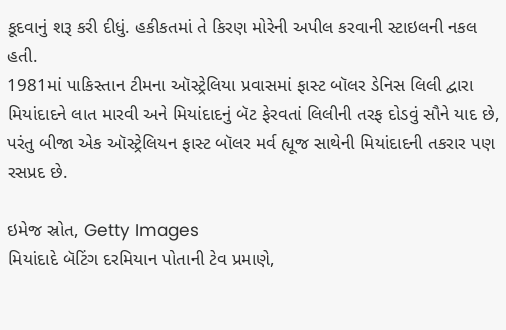કૂદવાનું શરૂ કરી દીધું. હકીકતમાં તે કિરણ મોરેની અપીલ કરવાની સ્ટાઇલની નકલ હતી.
1981માં પાકિસ્તાન ટીમના ઑસ્ટ્રેલિયા પ્રવાસમાં ફાસ્ટ બૉલર ડેનિસ લિલી દ્વારા મિયાંદાદને લાત મારવી અને મિયાંદાદનું બૅટ ફેરવતાં લિલીની તરફ દોડવું સૌને યાદ છે, પરંતુ બીજા એક ઑસ્ટ્રેલિયન ફાસ્ટ બૉલર મર્વ હ્યૂજ સાથેની મિયાંદાદની તકરાર પણ રસપ્રદ છે.

ઇમેજ સ્રોત, Getty Images
મિયાંદાદે બૅટિંગ દરમિયાન પોતાની ટેવ પ્રમાણે,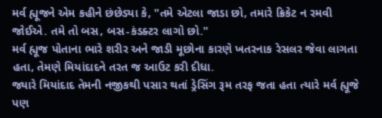મર્વ હ્યૂજને એમ કહીને છંછેડ્યા કે, "તમે એટલા જાડા છો, તમારે ક્રિકેટ ન રમવી જોઈએ. તમે તો બસ, બસ-કંડક્ટર લાગો છો."
મર્વ હ્યૂજ પોતાના ભારે શરીર અને જાડી મૂછોના કારણે ખતરનાક રેસલર જેવા લાગતા હતા, તેમણે મિયાંદાદને તરત જ આઉટ કરી દીધા.
જ્યારે મિયાંદાદ તેમની નજીકથી પસાર થતાં ડ્રેસિંગ રૂમ તરફ જતા હતા ત્યારે મર્વ હ્યૂજે પણ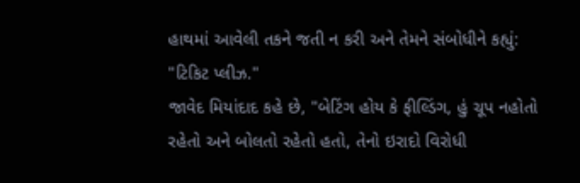હાથમાં આવેલી તકને જતી ન કરી અને તેમને સંબોધીને કહ્યું: "ટિકિટ પ્લીઝ."
જાવેદ મિયાંદાદ કહે છે, "બેટિંગ હોય કે ફીલ્ડિંગ, હું ચૂપ નહોતો રહેતો અને બોલતો રહેતો હતો, તેનો ઇરાદો વિરોધી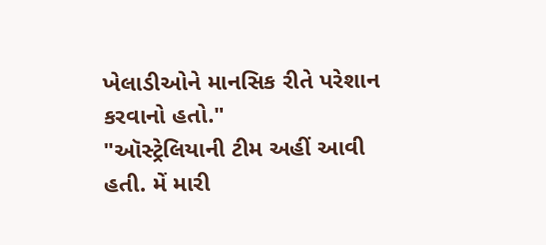ખેલાડીઓને માનસિક રીતે પરેશાન કરવાનો હતો."
"ઑસ્ટ્રેલિયાની ટીમ અહીં આવી હતી. મેં મારી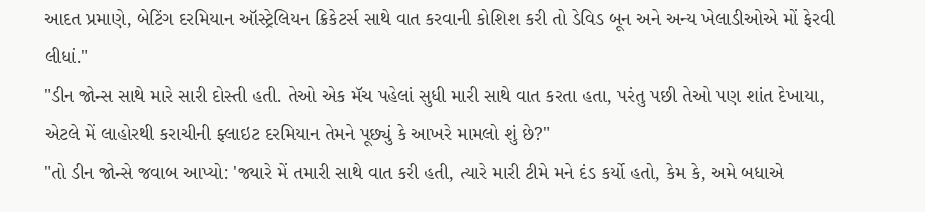આદત પ્રમાણે, બેટિંગ દરમિયાન ઑસ્ટ્રેલિયન ક્રિકેટર્સ સાથે વાત કરવાની કોશિશ કરી તો ડેવિડ બૂન અને અન્ય ખેલાડીઓએ મોં ફેરવી લીધાં."
"ડીન જોન્સ સાથે મારે સારી દોસ્તી હતી. તેઓ એક મૅચ પહેલાં સુધી મારી સાથે વાત કરતા હતા, પરંતુ પછી તેઓ પણ શાંત દેખાયા, એટલે મેં લાહોરથી કરાચીની ફ્લાઇટ દરમિયાન તેમને પૂછ્યું કે આખરે મામલો શું છે?"
"તો ડીન જોન્સે જવાબ આપ્યો: 'જ્યારે મેં તમારી સાથે વાત કરી હતી, ત્યારે મારી ટીમે મને દંડ કર્યો હતો, કેમ કે, અમે બધાએ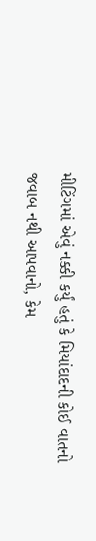મીટિંગમાં એવું નક્કી કર્યું હતું કે મિયાંદાદની કોઈ વાતનો જવાબ નથી આપવાનો, કેમ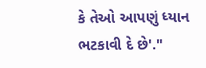કે તેઓ આપણું ધ્યાન ભટકાવી દે છે'."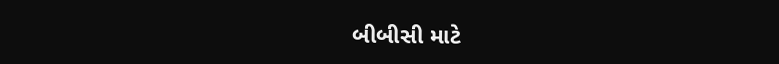બીબીસી માટે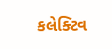કલેક્ટિવ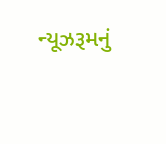ન્યૂઝરૂમનું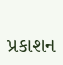પ્રકાશન